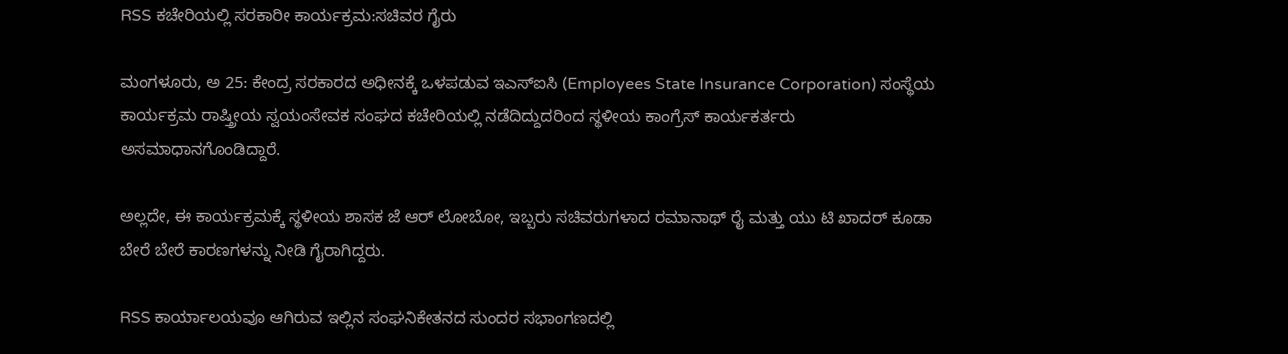RSS ಕಚೇರಿಯಲ್ಲಿ ಸರಕಾರೀ ಕಾರ್ಯಕ್ರಮ:ಸಚಿವರ ಗೈರು

ಮಂಗಳೂರು, ಅ 25: ಕೇಂದ್ರ ಸರಕಾರದ ಅಧೀನಕ್ಕೆ ಒಳಪಡುವ ಇಎಸ್ಐಸಿ (Employees State Insurance Corporation) ಸಂಸ್ಥೆಯ ಕಾರ್ಯಕ್ರಮ ರಾಷ್ತ್ರೀಯ ಸ್ವಯಂಸೇವಕ ಸಂಘದ ಕಚೇರಿಯಲ್ಲಿ ನಡೆದಿದ್ದುದರಿಂದ ಸ್ಥಳೀಯ ಕಾಂಗ್ರೆಸ್ ಕಾರ್ಯಕರ್ತರು ಅಸಮಾಧಾನಗೊಂಡಿದ್ದಾರೆ.

ಅಲ್ಲದೇ, ಈ ಕಾರ್ಯಕ್ರಮಕ್ಕೆ ಸ್ಥಳೀಯ ಶಾಸಕ ಜೆ ಆರ್ ಲೋಬೋ, ಇಬ್ಬರು ಸಚಿವರುಗಳಾದ ರಮಾನಾಥ್ ರೈ ಮತ್ತು ಯು ಟಿ ಖಾದರ್ ಕೂಡಾ ಬೇರೆ ಬೇರೆ ಕಾರಣಗಳನ್ನು ನೀಡಿ ಗೈರಾಗಿದ್ದರು.

RSS ಕಾರ್ಯಾಲಯವೂ ಆಗಿರುವ ಇಲ್ಲಿನ ಸಂಘನಿಕೇತನದ ಸುಂದರ ಸಭಾಂಗಣದಲ್ಲಿ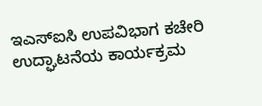ಇಎಸ್ಐಸಿ ಉಪವಿಭಾಗ ಕಚೇರಿ ಉದ್ಘಾಟನೆಯ ಕಾರ್ಯಕ್ರಮ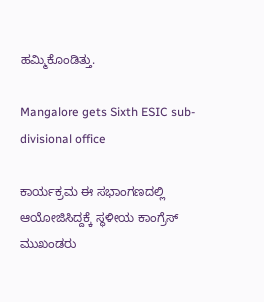ಹಮ್ಮಿಕೊಂಡಿತ್ತು.

Mangalore gets Sixth ESIC sub-divisional office

ಕಾರ್ಯಕ್ರಮ ಈ ಸಭಾಂಗಣದಲ್ಲಿ ಆಯೋಜಿಸಿದ್ದಕ್ಕೆ ಸ್ಥಳೀಯ ಕಾಂಗ್ರೆಸ್ ಮುಖಂಡರು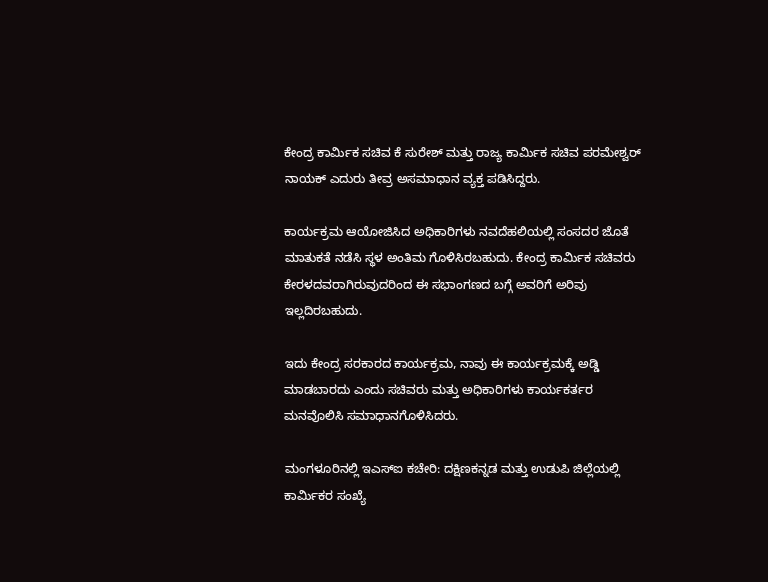ಕೇಂದ್ರ ಕಾರ್ಮಿಕ ಸಚಿವ ಕೆ ಸುರೇಶ್ ಮತ್ತು ರಾಜ್ಯ ಕಾರ್ಮಿಕ ಸಚಿವ ಪರಮೇಶ್ವರ್ ನಾಯಕ್ ಎದುರು ತೀವ್ರ ಅಸಮಾಧಾನ ವ್ಯಕ್ತ ಪಡಿಸಿದ್ದರು.

ಕಾರ್ಯಕ್ರಮ ಆಯೋಜಿಸಿದ ಅಧಿಕಾರಿಗಳು ನವದೆಹಲಿಯಲ್ಲಿ ಸಂಸದರ ಜೊತೆ ಮಾತುಕತೆ ನಡೆಸಿ ಸ್ಥಳ ಅಂತಿಮ ಗೊಳಿಸಿರಬಹುದು. ಕೇಂದ್ರ ಕಾರ್ಮಿಕ ಸಚಿವರು ಕೇರಳದವರಾಗಿರುವುದರಿಂದ ಈ ಸಭಾಂಗಣದ ಬಗ್ಗೆ ಅವರಿಗೆ ಅರಿವು ಇಲ್ಲದಿರಬಹುದು.

ಇದು ಕೇಂದ್ರ ಸರಕಾರದ ಕಾರ್ಯಕ್ರಮ, ನಾವು ಈ ಕಾರ್ಯಕ್ರಮಕ್ಕೆ ಅಡ್ಡಿ ಮಾಡಬಾರದು ಎಂದು ಸಚಿವರು ಮತ್ತು ಅಧಿಕಾರಿಗಳು ಕಾರ್ಯಕರ್ತರ ಮನವೊಲಿಸಿ ಸಮಾಧಾನಗೊಳಿಸಿದರು.

ಮಂಗಳೂರಿನಲ್ಲಿ ಇಎಸ್ಐ ಕಚೇರಿ: ದಕ್ಷಿಣಕನ್ನಡ ಮತ್ತು ಉಡುಪಿ ಜಿಲ್ಲೆಯಲ್ಲಿ ಕಾರ್ಮಿಕರ ಸಂಖ್ಯೆ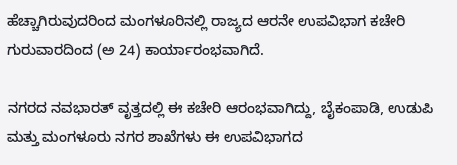ಹೆಚ್ಚಾಗಿರುವುದರಿಂದ ಮಂಗಳೂರಿನಲ್ಲಿ ರಾಜ್ಯದ ಆರನೇ ಉಪವಿಭಾಗ ಕಚೇರಿ ಗುರುವಾರದಿಂದ (ಅ 24) ಕಾರ್ಯಾರಂಭವಾಗಿದೆ.

ನಗರದ ನವಭಾರತ್ ವೃತ್ತದಲ್ಲಿ ಈ ಕಚೇರಿ ಆರಂಭವಾಗಿದ್ದು, ಬೈಕಂಪಾಡಿ, ಉಡುಪಿ ಮತ್ತು ಮಂಗಳೂರು ನಗರ ಶಾಖೆಗಳು ಈ ಉಪವಿಭಾಗದ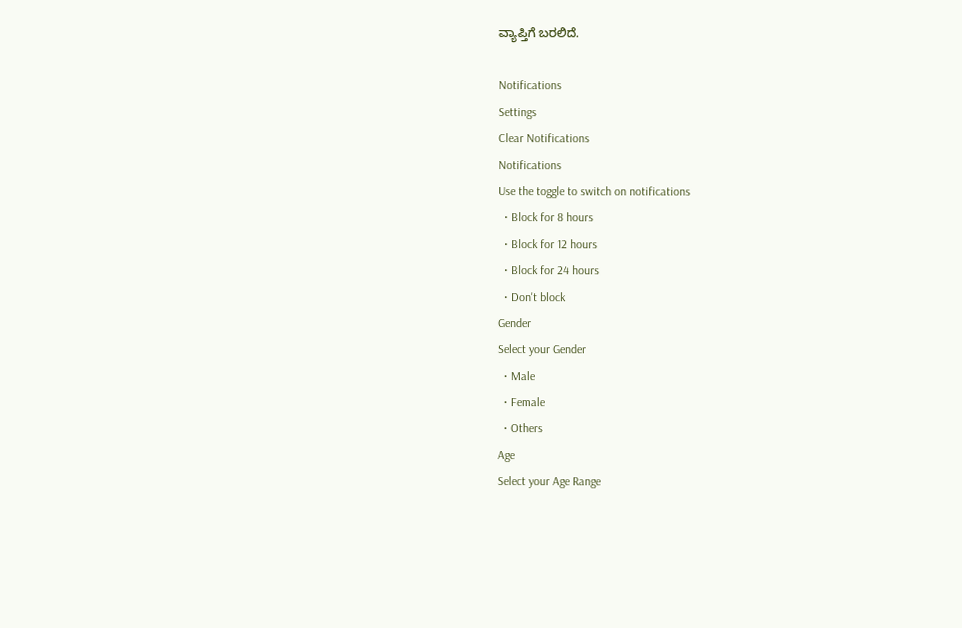ವ್ಯಾಪ್ತಿಗೆ ಬರಲಿದೆ.

Notifications
Settings
Clear Notifications
Notifications
Use the toggle to switch on notifications
  • Block for 8 hours
  • Block for 12 hours
  • Block for 24 hours
  • Don't block
Gender
Select your Gender
  • Male
  • Female
  • Others
Age
Select your Age Range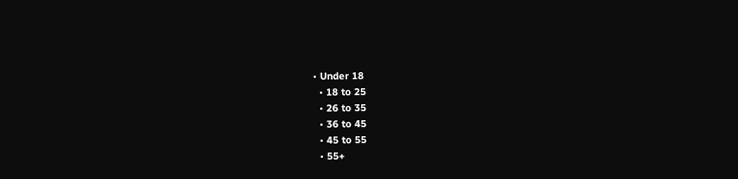• Under 18
  • 18 to 25
  • 26 to 35
  • 36 to 45
  • 45 to 55
  • 55+